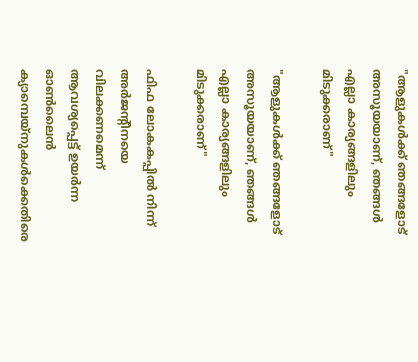"ആളുകൾക്ക് ഞങ്ങളോട് അസൂയയാണ്, ഞങ്ങൾ എല്ലാ കാര്യങ്ങളിലും മിടുക്കരാണ്"

"ആളുകൾക്ക് ഞങ്ങളോട് അസൂയയാണ്, ഞങ്ങൾ എല്ലാ കാര്യങ്ങളിലും മിടുക്കരാണ്"

ഫിഫ ലോകകപ്പിൽ നിന്ന് അർജന്‍റീനയെ വിലക്കണമെന്ന് ആവശ്യപ്പെട്ട് ഉയർന്ന ഓൺലൈൻ ക്യാമ്പെയ്‌നുകൾക്കെതിരെ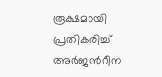രൂക്ഷമായി പ്രതികരിച്ച് അർജന്‍റീന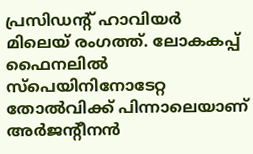പ്രസിഡന്‍റ് ഹാവിയർ മിലെയ് രംഗത്ത്. ലോകകപ്പ് ഫൈനലിൽ സ്പെയിനിനോടേറ്റ തോൽവിക്ക് പിന്നാലെയാണ് അർജന്‍റീനൻ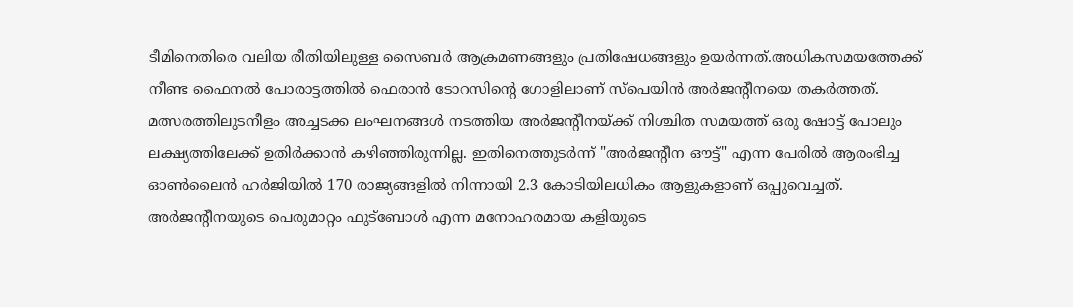ടീമിനെതിരെ വലിയ രീതിയിലുള്ള സൈബർ ആക്രമണങ്ങളും പ്രതിഷേധങ്ങളും ഉയർന്നത്.അധികസമയത്തേക്ക് നീണ്ട ഫൈനൽ പോരാട്ടത്തിൽ ഫെരാൻ ടോറസിന്‍റെ ഗോളിലാണ് സ്പെയിൻ അർജന്‍റീനയെ തകർത്തത്. മത്സരത്തിലുടനീളം അച്ചടക്ക ലംഘനങ്ങൾ നടത്തിയ അർജന്‍റീനയ്ക്ക് നിശ്ചിത സമയത്ത് ഒരു ഷോട്ട് പോലും ലക്ഷ്യത്തിലേക്ക് ഉതിർക്കാൻ കഴിഞ്ഞിരുന്നില്ല. ഇതിനെത്തുടർന്ന് "അർജന്‍റീന ഔട്ട്" എന്ന പേരിൽ ആരംഭിച്ച ഓൺലൈൻ ഹർജിയിൽ 170 രാജ്യങ്ങളിൽ നിന്നായി 2.3 കോടിയിലധികം ആളുകളാണ് ഒപ്പുവെച്ചത്. അർജന്‍റീനയുടെ പെരുമാറ്റം ഫുട്ബോൾ എന്ന മനോഹരമായ കളിയുടെ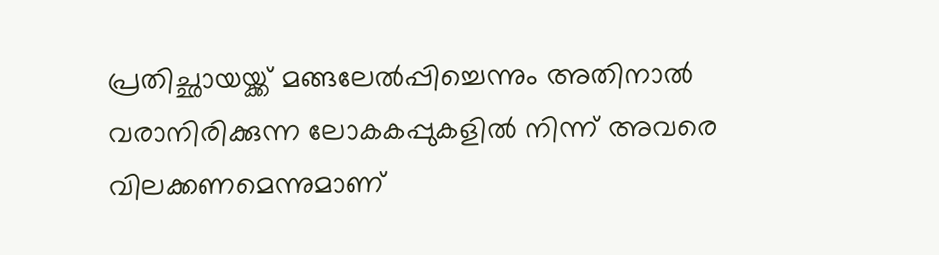പ്രതിച്ഛായയ്ക്ക് മങ്ങലേൽപ്പിച്ചെന്നും അതിനാൽ വരാനിരിക്കുന്ന ലോകകപ്പുകളിൽ നിന്ന് അവരെ വിലക്കണമെന്നുമാണ്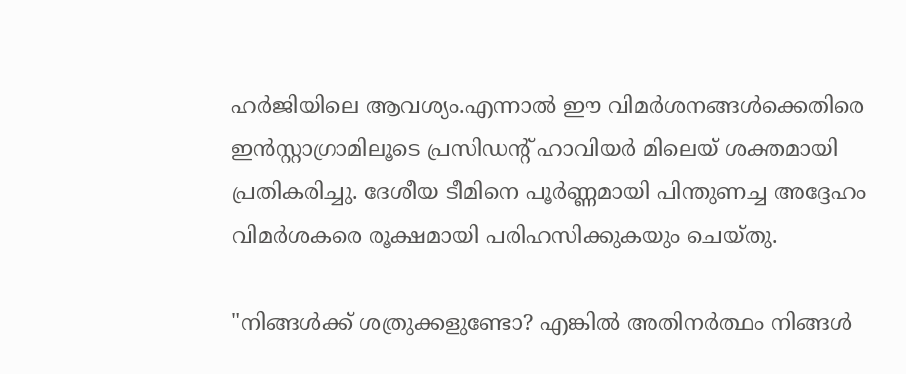ഹർജിയിലെ ആവശ്യം.എന്നാൽ ഈ വിമർശനങ്ങൾക്കെതിരെ ഇൻസ്റ്റാഗ്രാമിലൂടെ പ്രസിഡന്‍റ് ഹാവിയർ മിലെയ് ശക്തമായി പ്രതികരിച്ചു. ദേശീയ ടീമിനെ പൂർണ്ണമായി പിന്തുണച്ച അദ്ദേഹം വിമർശകരെ രൂക്ഷമായി പരിഹസിക്കുകയും ചെയ്‌തു.

"നിങ്ങൾക്ക് ശത്രുക്കളുണ്ടോ? എങ്കിൽ അതിനർത്ഥം നിങ്ങൾ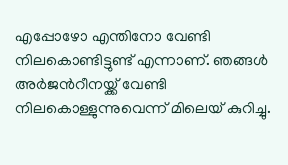എപ്പോഴോ എന്തിനോ വേണ്ടി നിലകൊണ്ടിട്ടുണ്ട് എന്നാണ്. ഞങ്ങൾ അർജന്‍റീനയ്ക്ക് വേണ്ടി നിലകൊള്ളുന്നുവെന്ന് മിലെയ് കുറിച്ചു.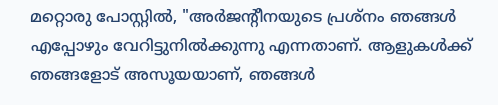മറ്റൊരു പോസ്റ്റിൽ, "അർജന്‍റീനയുടെ പ്രശ്‌നം ഞങ്ങൾ എപ്പോഴും വേറിട്ടുനിൽക്കുന്നു എന്നതാണ്. ആളുകൾക്ക് ഞങ്ങളോട് അസൂയയാണ്, ഞങ്ങൾ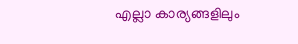എല്ലാ കാര്യങ്ങളിലും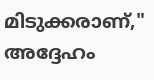മിടുക്കരാണ്," അദ്ദേഹം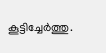കൂട്ടിച്ചേർത്തു.